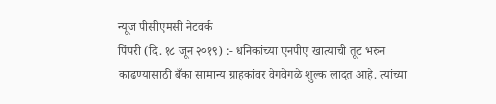न्यूज पीसीएमसी नेटवर्क
पिंपरी (दि. १८ जून २०१९) :- धनिकांच्या एनपीए खात्याची तूट भरुन काढण्यासाठी बँका सामान्य ग्राहकांवर वेगवेगळे शुल्क लादत आहे. त्यांच्या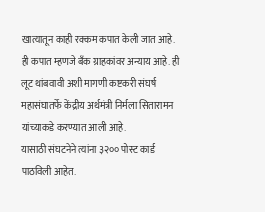खात्यातून काही रक्कम कपात केली जात आहे. ही कपात म्हणजे बँक ग्राहकांवर अन्याय आहे. ही लूट थांबवावी अशी मागणी कष्टकरी संघर्ष महासंघातर्फे केंद्रीय अर्थमंत्री निर्मला सितारामन यांच्याकडे करण्यात आली आहे.
यासाठी संघटनेने त्यांना ३२०० पोस्ट कार्ड पाठविली आहेत.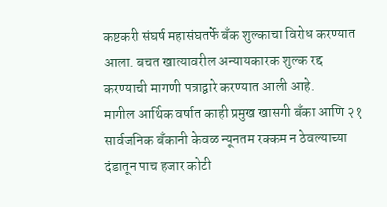कष्टकरी संघर्ष महासंघतर्फे बँक शुल्काचा विरोध करण्यात आला. बचत खात्यावरील अन्यायकारक शुल्क रद्द करण्याची मागणी पत्राद्वारे करण्यात आली आहे.
मागील आर्थिक वर्षात काही प्रमुख खासगी बँका आणि २१ सार्वजनिक बँकानी केवळ न्यूनतम रक्कम न ठेवल्याच्या दंडातून पाच हजार कोटी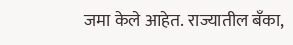जमा केले आहेत. राज्यातील बँका,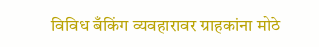विविध बँकिंग व्यवहारावर ग्राहकांना मोठे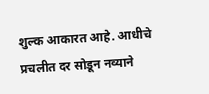शुल्क आकारत आहे. आधीचे प्रचलीत दर सोडून नव्याने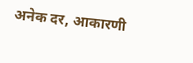अनेक दर, आकारणी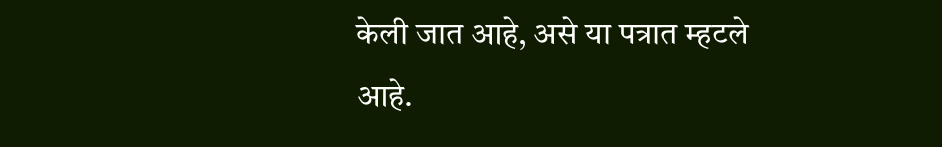केली जात आहे, असे या पत्रात म्हटले आहे.